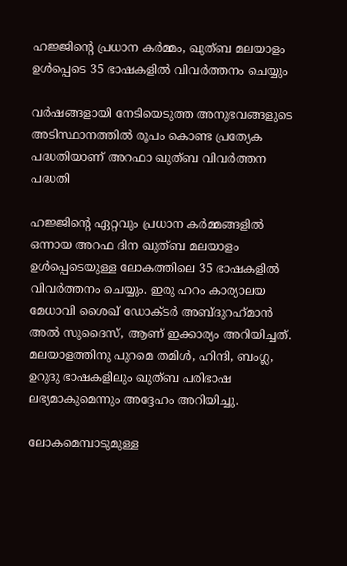ഹജ്ജിന്റെ പ്രധാന കർമ്മം, ഖുത്ബ മലയാളം ഉള്‍പ്പെടെ 35 ഭാഷകളിൽ വിവർത്തനം ചെയ്യും

വര്‍ഷങ്ങളായി നേടിയെടുത്ത അനുഭവങ്ങളുടെ അടിസ്ഥാനത്തില്‍ രൂപം കൊണ്ട പ്രത്യേക പദ്ധതിയാണ് അറഫാ ഖുത്ബ വിവര്‍ത്തന പദ്ധതി

ഹജ്ജിന്റെ ഏറ്റവും പ്രധാന കര്‍മ്മങ്ങളില്‍ ഒന്നായ അറഫ ദിന ഖുത്ബ മലയാളം ഉള്‍പ്പെടെയുള്ള ലോകത്തിലെ 35 ഭാഷകളില്‍ വിവര്‍ത്തനം ചെയ്യും. ഇരു ഹറം കാര്യാലയ മേധാവി ശൈഖ് ഡോക്ടര്‍ അബ്ദുറഹ്‌മാന്‍ അല്‍ സുദൈസ്, ആണ് ഇക്കാര്യം അറിയിച്ചത്. മലയാളത്തിനു പുറമെ തമിള്‍, ഹിന്ദി, ബംഗ്ല, ഉറുദു ഭാഷകളിലും ഖുത്ബ പരിഭാഷ ലഭ്യമാകുമെന്നും അദ്ദേഹം അറിയിച്ചു.

ലോകമെമ്പാടുമുള്ള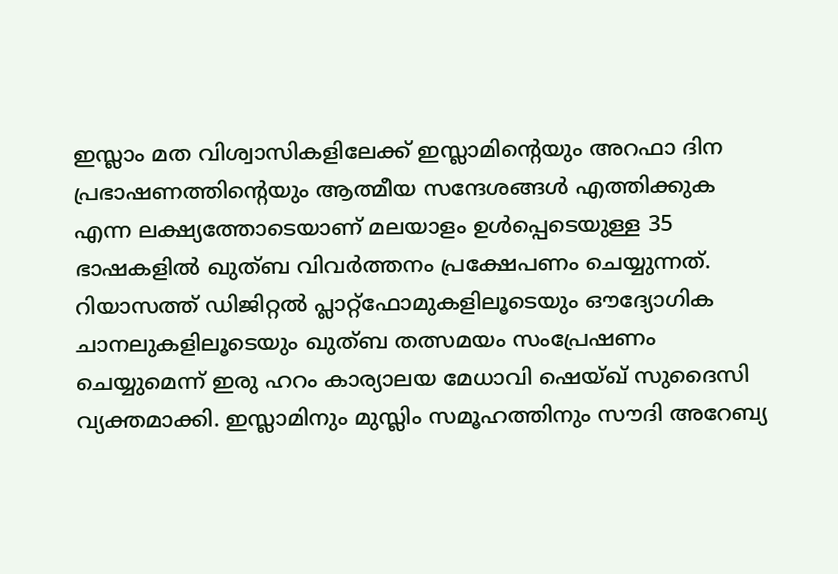ഇസ്ലാം മത വിശ്വാസികളിലേക്ക് ഇസ്ലാമിന്റെയും അറഫാ ദിന പ്രഭാഷണത്തിന്റെയും ആത്മീയ സന്ദേശങ്ങള്‍ എത്തിക്കുക എന്ന ലക്ഷ്യത്തോടെയാണ് മലയാളം ഉള്‍പ്പെടെയുള്ള 35 ഭാഷകളില്‍ ഖുത്ബ വിവര്‍ത്തനം പ്രക്ഷേപണം ചെയ്യുന്നത്. റിയാസത്ത് ഡിജിറ്റല്‍ പ്ലാറ്റ്‌ഫോമുകളിലൂടെയും ഔദ്യോഗിക ചാനലുകളിലൂടെയും ഖുത്ബ തത്സമയം സംപ്രേഷണം ചെയ്യുമെന്ന് ഇരു ഹറം കാര്യാലയ മേധാവി ഷെയ്ഖ് സുദൈസി വ്യക്തമാക്കി. ഇസ്ലാമിനും മുസ്ലിം സമൂഹത്തിനും സൗദി അറേബ്യ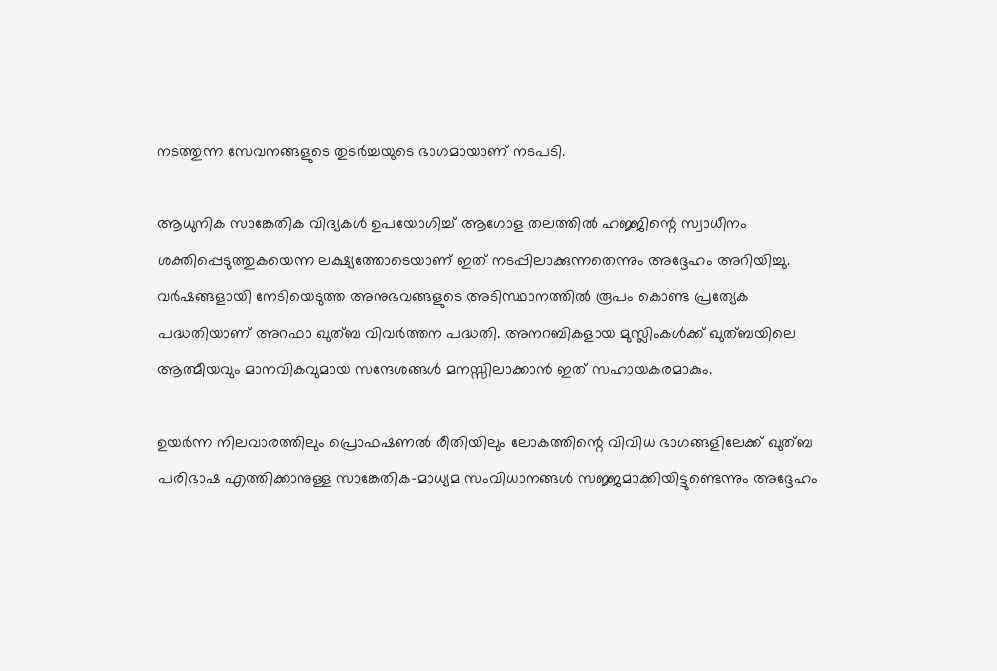നടത്തുന്ന സേവനങ്ങളുടെ തുടര്‍ച്ചയുടെ ഭാഗമായാണ് നടപടി.

ആധുനിക സാങ്കേതിക വിദ്യകള്‍ ഉപയോഗിച്ച് ആഗോള തലത്തില്‍ ഹജ്ജിന്റെ സ്വാധീനം ശക്തിപ്പെടുത്തുകയെന്ന ലക്ഷ്യത്തോടെയാണ് ഇത് നടപ്പിലാക്കുന്നതെന്നും അദ്ദേഹം അറിയിച്ചു. വര്‍ഷങ്ങളായി നേടിയെടുത്ത അനുഭവങ്ങളുടെ അടിസ്ഥാനത്തില്‍ രൂപം കൊണ്ട പ്രത്യേക പദ്ധതിയാണ് അറഫാ ഖുത്ബ വിവര്‍ത്തന പദ്ധതി. അനറബികളായ മുസ്ലിംകള്‍ക്ക് ഖുത്ബയിലെ ആത്മീയവും മാനവികവുമായ സന്ദേശങ്ങള്‍ മനസ്സിലാക്കാന്‍ ഇത് സഹായകരമാകും.

ഉയര്‍ന്ന നിലവാരത്തിലും പ്രൊഫഷണല്‍ രീതിയിലും ലോകത്തിന്റെ വിവിധ ഭാഗങ്ങളിലേക്ക് ഖുത്ബ പരിഭാഷ എത്തിക്കാനുള്ള സാങ്കേതിക-മാധ്യമ സംവിധാനങ്ങള്‍ സജ്ജമാക്കിയിട്ടുണ്ടെന്നും അദ്ദേഹം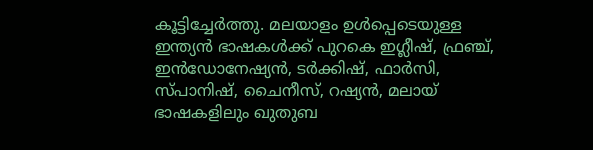കൂട്ടിച്ചേര്‍ത്തു. മലയാളം ഉള്‍പ്പെടെയുള്ള ഇന്ത്യന്‍ ഭാഷകള്‍ക്ക് പുറകെ ഇഗ്ലീഷ്, ഫ്രഞ്ച്, ഇന്‍ഡോനേഷ്യന്‍, ടര്‍ക്കിഷ്, ഫാര്‍സി, സ്പാനിഷ്, ചൈനീസ്, റഷ്യന്‍, മലായ് ഭാഷകളിലും ഖുതുബ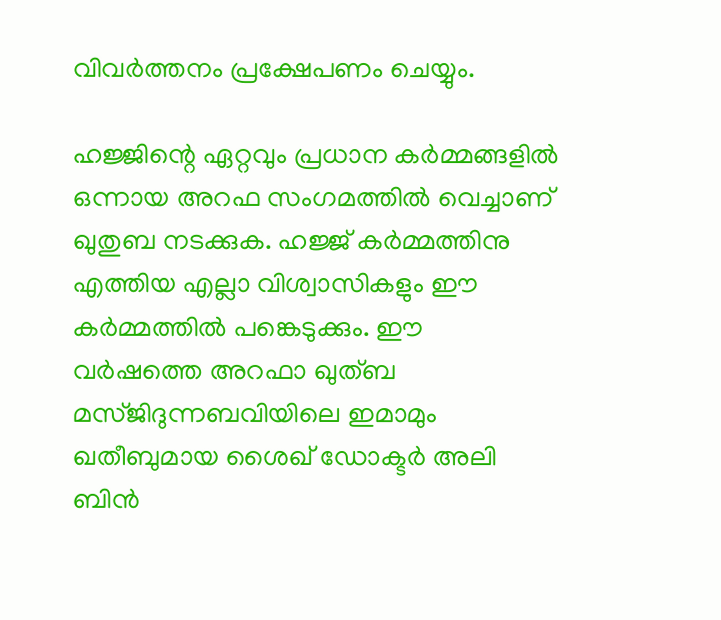വിവര്‍ത്തനം പ്രക്ഷേപണം ചെയ്യും.

ഹജ്ജിന്റെ ഏറ്റവും പ്രധാന കര്‍മ്മങ്ങളില്‍ ഒന്നായ അറഫ സംഗമത്തില്‍ വെച്ചാണ് ഖുതുബ നടക്കുക. ഹജ്ജ് കര്‍മ്മത്തിനു എത്തിയ എല്ലാ വിശ്വാസികളും ഈ കര്‍മ്മത്തില്‍ പങ്കെടുക്കും. ഈ വര്‍ഷത്തെ അറഫാ ഖുത്ബ മസ്ജിദുന്നബവിയിലെ ഇമാമും ഖതീബുമായ ശൈഖ് ഡോക്ടര്‍ അലി ബിന്‍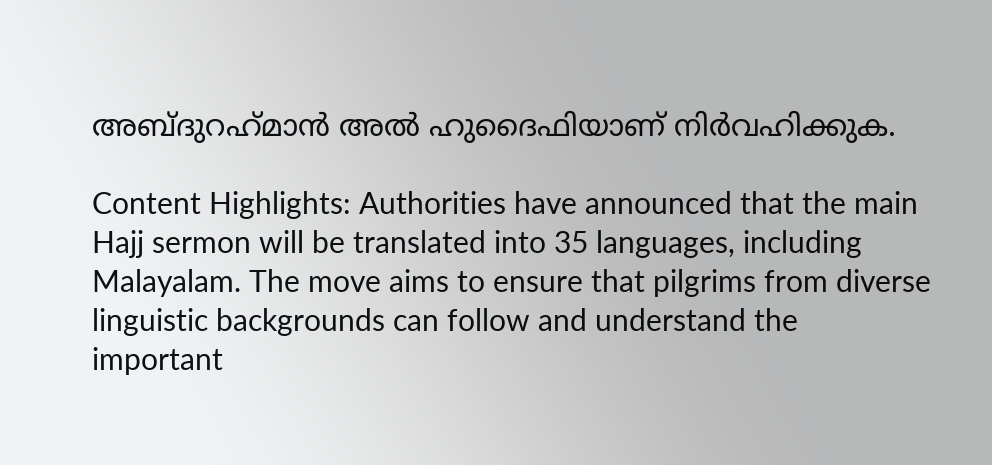അബ്ദുറഹ്‌മാന്‍ അല്‍ ഹുദൈഫിയാണ് നിര്‍വഹിക്കുക.

Content Highlights: Authorities have announced that the main Hajj sermon will be translated into 35 languages, including Malayalam. The move aims to ensure that pilgrims from diverse linguistic backgrounds can follow and understand the important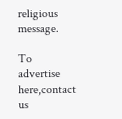religious message.

To advertise here,contact us